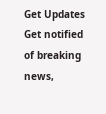Get Updates
Get notified of breaking news,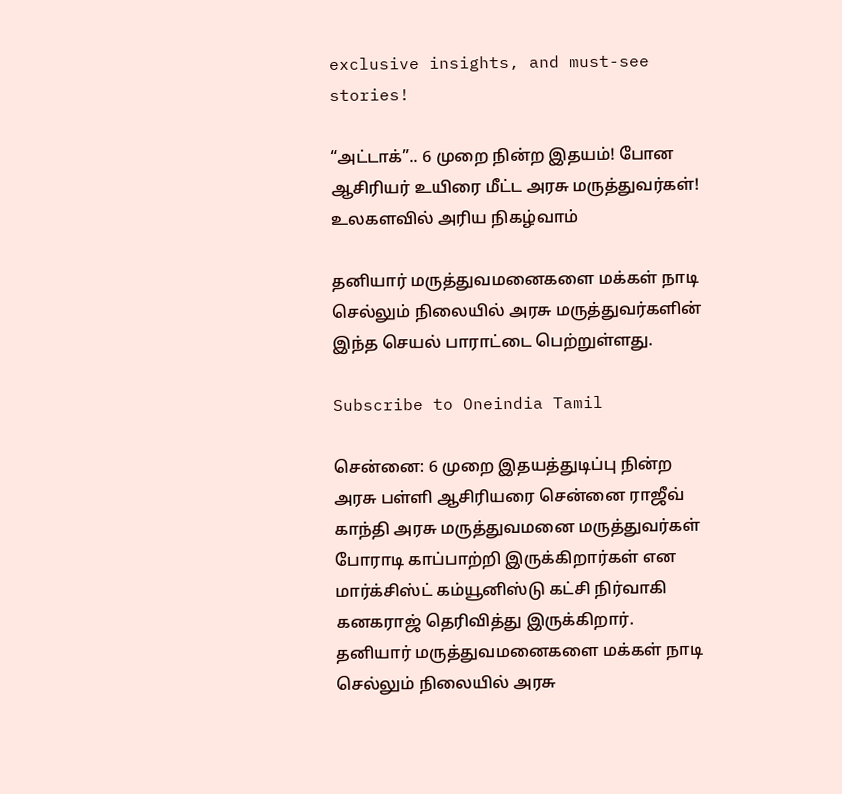exclusive insights, and must-see stories!

“அட்டாக்”.. 6 முறை நின்ற இதயம்! போன ஆசிரியர் உயிரை மீட்ட அரசு மருத்துவர்கள்! உலகளவில் அரிய நிகழ்வாம்

தனியார் மருத்துவமனைகளை மக்கள் நாடி செல்லும் நிலையில் அரசு மருத்துவர்களின் இந்த செயல் பாராட்டை பெற்றுள்ளது.

Subscribe to Oneindia Tamil

சென்னை: 6 முறை இதயத்துடிப்பு நின்ற அரசு பள்ளி ஆசிரியரை சென்னை ராஜீவ் காந்தி அரசு மருத்துவமனை மருத்துவர்கள் போராடி காப்பாற்றி இருக்கிறார்கள் என மார்க்சிஸ்ட் கம்யூனிஸ்டு கட்சி நிர்வாகி கனகராஜ் தெரிவித்து இருக்கிறார். தனியார் மருத்துவமனைகளை மக்கள் நாடி செல்லும் நிலையில் அரசு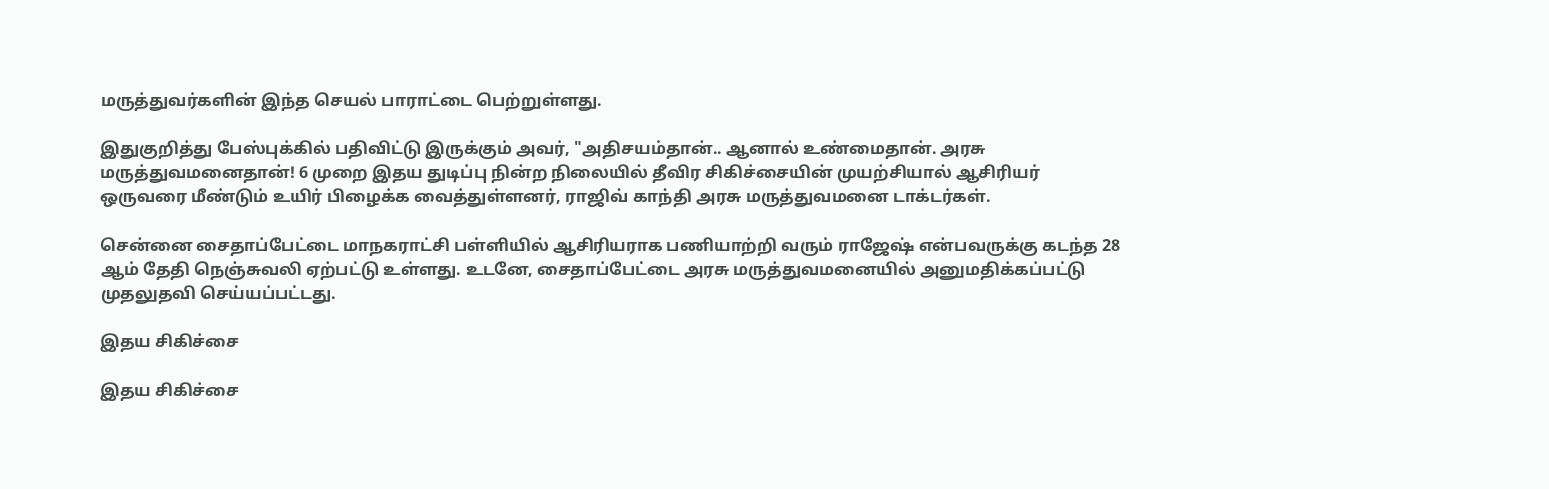மருத்துவர்களின் இந்த செயல் பாராட்டை பெற்றுள்ளது.

இதுகுறித்து பேஸ்புக்கில் பதிவிட்டு இருக்கும் அவர், "அதிசயம்தான்.. ஆனால் உண்மைதான். அரசு மருத்துவமனைதான்! 6 முறை இதய துடிப்பு நின்ற நிலையில் தீவிர சிகிச்சையின் முயற்சியால் ஆசிரியர் ஒருவரை மீண்டும் உயிர் பிழைக்க வைத்துள்ளனர், ராஜிவ் காந்தி அரசு மருத்துவமனை டாக்டர்கள்.

சென்னை சைதாப்பேட்டை மாநகராட்சி பள்ளியில் ஆசிரியராக பணியாற்றி வரும் ராஜேஷ் என்பவருக்கு கடந்த 28 ஆம் தேதி நெஞ்சுவலி ஏற்பட்டு உள்ளது. உடனே, சைதாப்பேட்டை அரசு மருத்துவமனையில் அனுமதிக்கப்பட்டு முதலுதவி செய்யப்பட்டது.

இதய சிகிச்சை

இதய சிகிச்சை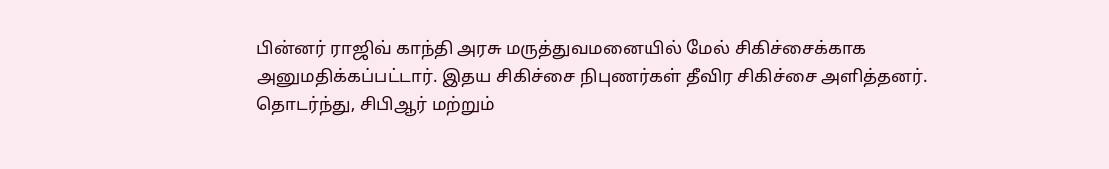பின்னர் ராஜிவ் காந்தி அரசு மருத்துவமனையில் மேல் சிகிச்சைக்காக அனுமதிக்கப்பட்டார். இதய சிகிச்சை நிபுணர்கள் தீவிர சிகிச்சை அளித்தனர். தொடர்ந்து, சிபிஆர் மற்றும்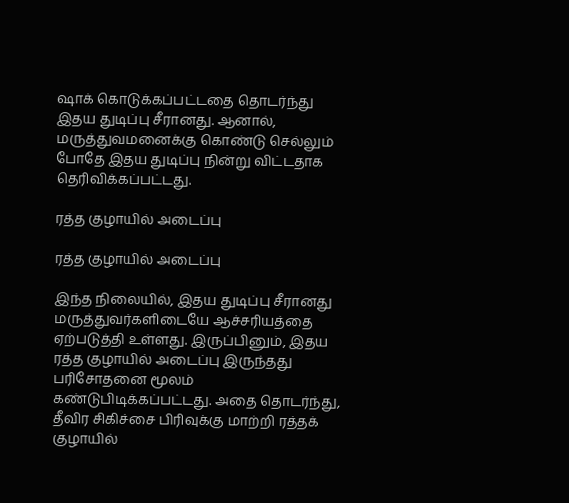ஷாக் கொடுக்கப்பட்டதை தொடர்ந்து இதய துடிப்பு சீரானது. ஆனால், மருத்துவமனைக்கு கொண்டு செல்லும் போதே இதய துடிப்பு நின்று விட்டதாக தெரிவிக்கப்பட்டது.

ரத்த குழாயில் அடைப்பு

ரத்த குழாயில் அடைப்பு

இந்த நிலையில், இதய துடிப்பு சீரானது மருத்துவர்களிடையே ஆச்சரியத்தை ஏற்படுத்தி உள்ளது. இருப்பினும், இதய ரத்த குழாயில் அடைப்பு இருந்தது பரிசோதனை மூலம் கண்டுபிடிக்கப்பட்டது. அதை தொடர்ந்து, தீவிர சிகிச்சை பிரிவுக்கு மாற்றி ரத்தக் குழாயில்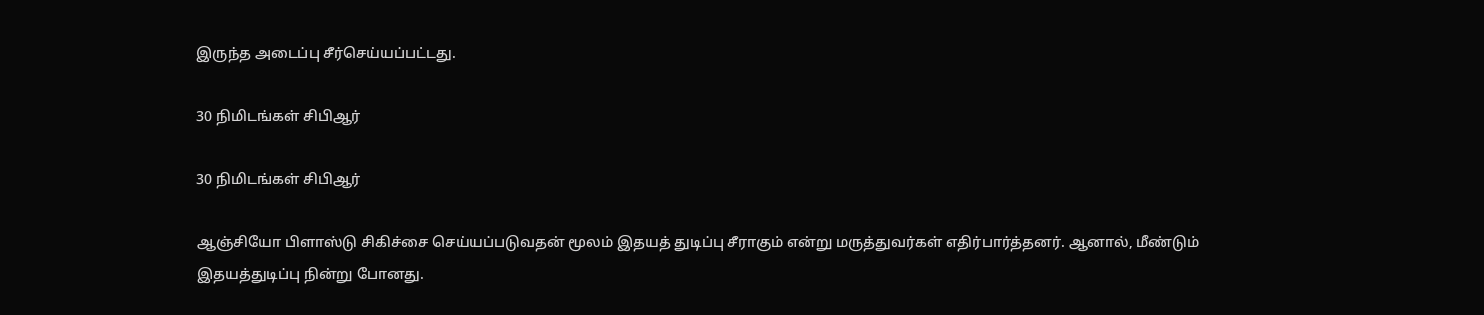இருந்த அடைப்பு சீர்செய்யப்பட்டது.

30 நிமிடங்கள் சிபிஆர்

30 நிமிடங்கள் சிபிஆர்

ஆஞ்சியோ பிளாஸ்டு சிகிச்சை செய்யப்படுவதன் மூலம் இதயத் துடிப்பு சீராகும் என்று மருத்துவர்கள் எதிர்பார்த்தனர். ஆனால், மீண்டும் இதயத்துடிப்பு நின்று போனது.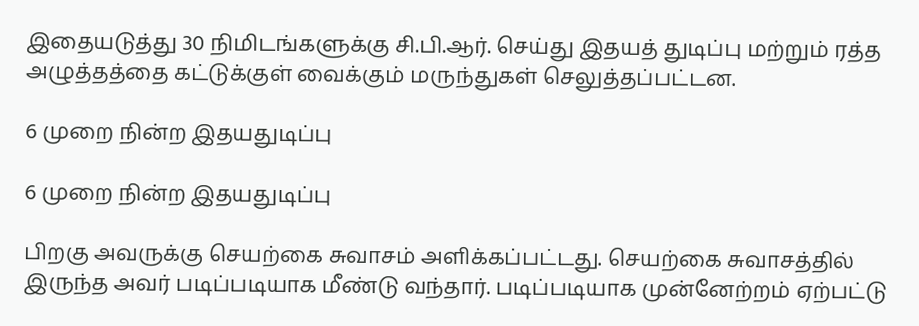இதையடுத்து 30 நிமிடங்களுக்கு சி.பி.ஆர். செய்து இதயத் துடிப்பு மற்றும் ரத்த அழுத்தத்தை கட்டுக்குள் வைக்கும் மருந்துகள் செலுத்தப்பட்டன.

6 முறை நின்ற இதயதுடிப்பு

6 முறை நின்ற இதயதுடிப்பு

பிறகு அவருக்கு செயற்கை சுவாசம் அளிக்கப்பட்டது. செயற்கை சுவாசத்தில் இருந்த அவர் படிப்படியாக மீண்டு வந்தார். படிப்படியாக முன்னேற்றம் ஏற்பட்டு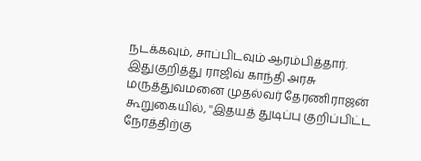நடக்கவும், சாப்பிடவும் ஆரம்பித்தார். இதுகுறித்து ராஜிவ் காந்தி அரசு மருத்துவமனை முதல்வர் தேரணிராஜன் கூறுகையில், ''இதயத் துடிப்பு குறிப்பிட்ட நேரத்திற்கு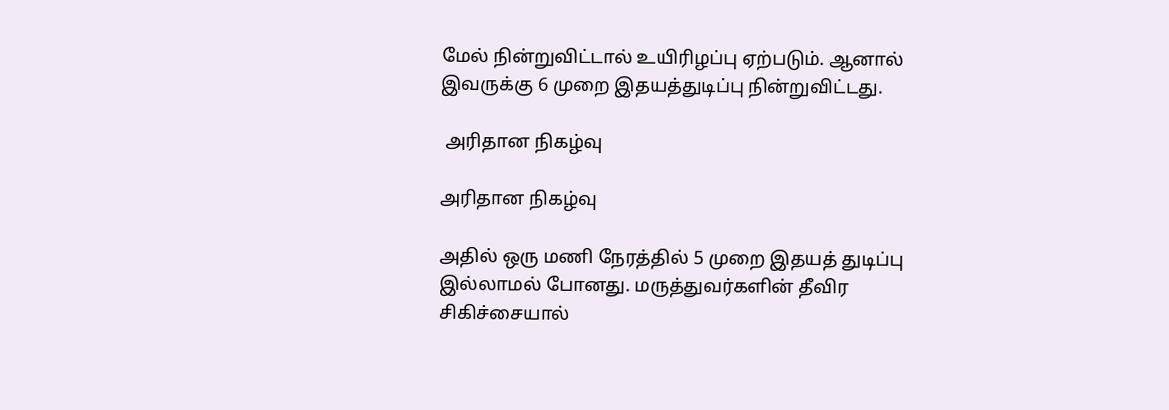மேல் நின்றுவிட்டால் உயிரிழப்பு ஏற்படும். ஆனால் இவருக்கு 6 முறை இதயத்துடிப்பு நின்றுவிட்டது.

 அரிதான நிகழ்வு

அரிதான நிகழ்வு

அதில் ஒரு மணி நேரத்தில் 5 முறை இதயத் துடிப்பு இல்லாமல் போனது. மருத்துவர்களின் தீவிர சிகிச்சையால்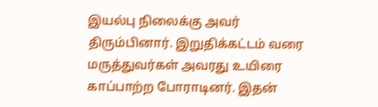இயல்பு நிலைக்கு அவர் திரும்பினார். இறுதிக்கட்டம் வரை மருத்துவர்கள் அவரது உயிரை காப்பாற்ற போராடினர். இதன்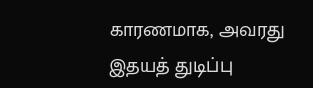காரணமாக, அவரது இதயத் துடிப்பு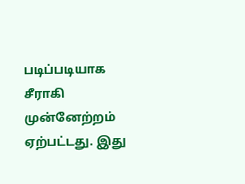படிப்படியாக சீராகி முன்னேற்றம் ஏற்பட்டது. இது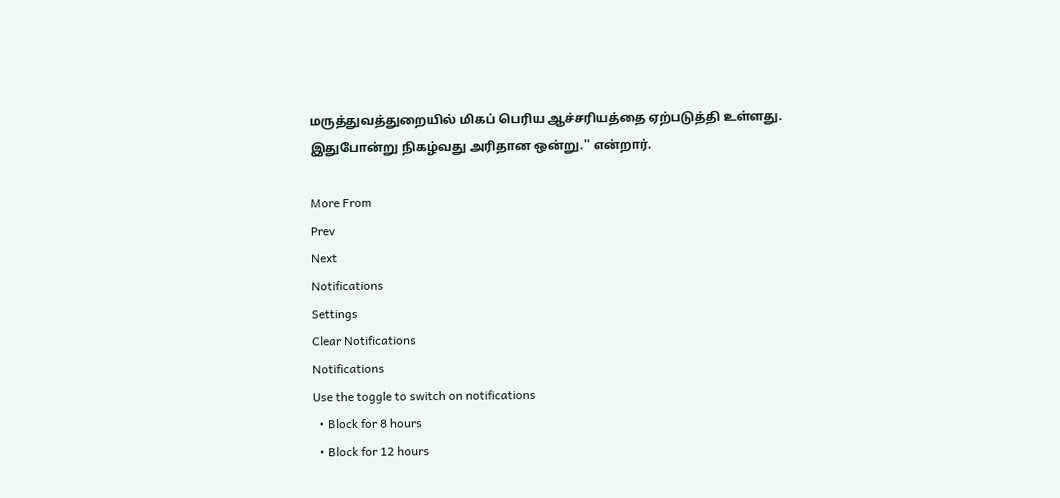மருத்துவத்துறையில் மிகப் பெரிய ஆச்சரியத்தை ஏற்படுத்தி உள்ளது. இதுபோன்று நிகழ்வது அரிதான ஒன்று.'' என்றார்.

More From
Prev
Next
Notifications
Settings
Clear Notifications
Notifications
Use the toggle to switch on notifications
  • Block for 8 hours
  • Block for 12 hours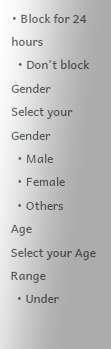• Block for 24 hours
  • Don't block
Gender
Select your Gender
  • Male
  • Female
  • Others
Age
Select your Age Range
  • Under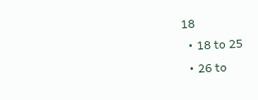18
  • 18 to 25
  • 26 to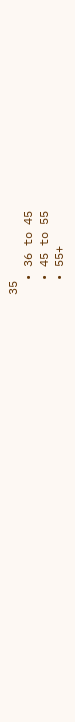35
  • 36 to 45
  • 45 to 55
  • 55+